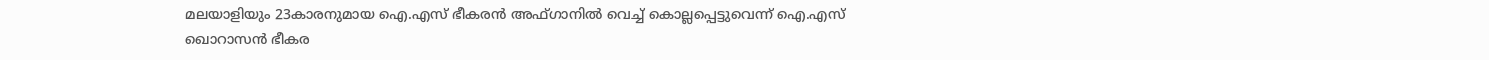മലയാളിയും 23കാരനുമായ ഐ.എസ് ഭീകരൻ അഫ്ഗാനിൽ വെച്ച് കൊല്ലപ്പെട്ടുവെന്ന് ഐ.എസ് ഖൊറാസൻ ഭീകര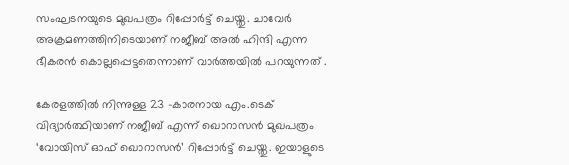സംഘടനയുടെ മുഖപത്രം റിപ്പോർട്ട് ചെയ്തു. ചാവേർ അക്രമണത്തിനിടെയാണ് നജീബ് അൽ ഹിന്ദി എന്ന ഭീകരൻ കൊല്ലപ്പെട്ടതെന്നാണ് വാർത്തയിൽ പറയുന്നത് .

കേരളത്തിൽ നിന്നുള്ള 23 -കാരനായ എം.ടെക് വിദ്യാർത്ഥിയാണ് നജീബ് എന്ന് ഖൊറാസൻ മുഖപത്രം ‘വോയിസ് ഓഫ് ഖൊറാസൻ’ റിപ്പോർട്ട് ചെയ്തു. ഇയാളുടെ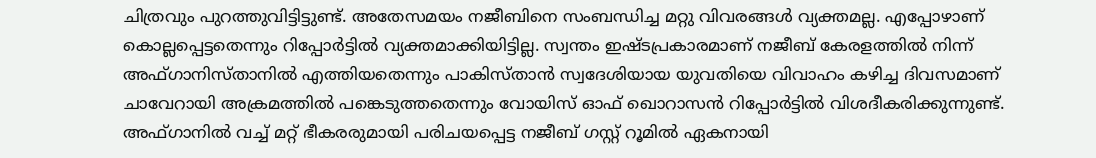ചിത്രവും പുറത്തുവിട്ടിട്ടുണ്ട്. അതേസമയം നജീബിനെ സംബന്ധിച്ച മറ്റു വിവരങ്ങൾ വ്യക്തമല്ല. എപ്പോഴാണ് കൊല്ലപ്പെട്ടതെന്നും റിപ്പോർട്ടിൽ വ്യക്തമാക്കിയിട്ടില്ല. സ്വന്തം ഇഷ്ടപ്രകാരമാണ് നജീബ് കേരളത്തിൽ നിന്ന് അഫ്ഗാനിസ്താനിൽ എത്തിയതെന്നും പാകിസ്താൻ സ്വദേശിയായ യുവതിയെ വിവാഹം കഴിച്ച ദിവസമാണ് ചാവേറായി അക്രമത്തിൽ പങ്കെടുത്തതെന്നും വോയിസ് ഓഫ് ഖൊറാസൻ റിപ്പോർട്ടിൽ വിശദീകരിക്കുന്നുണ്ട്.
അഫ്ഗാനിൽ വച്ച് മറ്റ് ഭീകരരുമായി പരിചയപ്പെട്ട നജീബ് ഗസ്റ്റ് റൂമിൽ ഏകനായി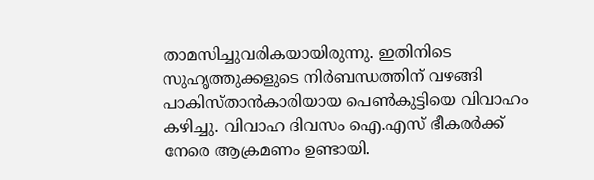താമസിച്ചുവരികയായിരുന്നു. ഇതിനിടെ സുഹൃത്തുക്കളുടെ നിർബന്ധത്തിന് വഴങ്ങി പാകിസ്താൻകാരിയായ പെൺകുട്ടിയെ വിവാഹം കഴിച്ചു. വിവാഹ ദിവസം ഐ.എസ് ഭീകരർക്ക് നേരെ ആക്രമണം ഉണ്ടായി.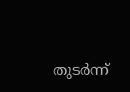തുടർന്ന്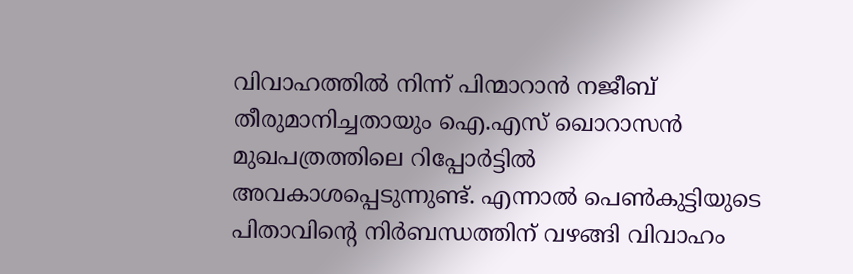വിവാഹത്തിൽ നിന്ന് പിന്മാറാൻ നജീബ് തീരുമാനിച്ചതായും ഐ.എസ് ഖൊറാസൻ മുഖപത്രത്തിലെ റിപ്പോർട്ടിൽ അവകാശപ്പെടുന്നുണ്ട്. എന്നാൽ പെൺകുട്ടിയുടെ പിതാവിൻ്റെ നിർബന്ധത്തിന് വഴങ്ങി വിവാഹം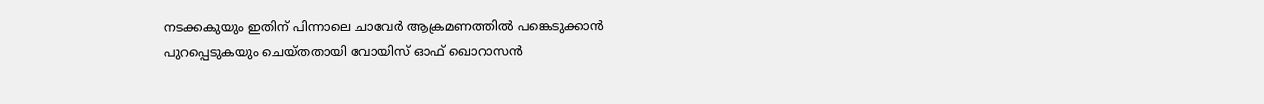നടക്കകുയും ഇതിന് പിന്നാലെ ചാവേർ ആക്രമണത്തിൽ പങ്കെടുക്കാൻ പുറപ്പെടുകയും ചെയ്തതായി വോയിസ് ഓഫ് ഖൊറാസൻ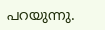പറയുന്നു.